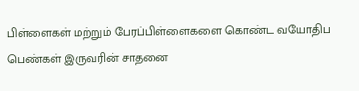பிள்ளைகள் மற்றும் பேரப்பிள்ளைகளை கொண்ட வயோதிப பெண்கள் இருவரின் சாதனை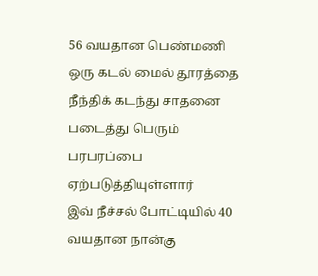56 வயதான பெண்மணி ஒரு கடல் மைல் தூரத்தை நீந்திக் கடந்து சாதனை படைத்து பெரும் பரபரப்பை ஏற்படுத்தியுள்ளார்
இவ் நீச்சல் போட்டியில் 40 வயதான நான்கு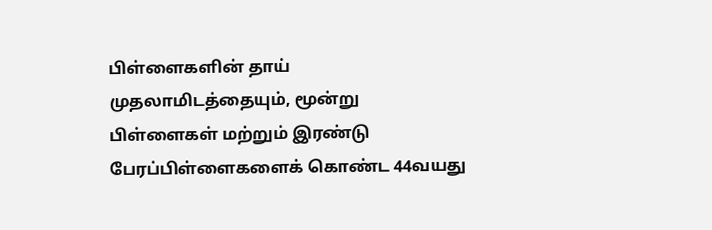பிள்ளைகளின் தாய் முதலாமிடத்தையும், மூன்று பிள்ளைகள் மற்றும் இரண்டு பேரப்பிள்ளைகளைக் கொண்ட 44வயது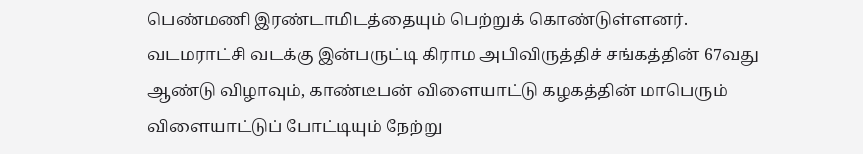பெண்மணி இரண்டாமிடத்தையும் பெற்றுக் கொண்டுள்ளனர்.
வடமராட்சி வடக்கு இன்பருட்டி கிராம அபிவிருத்திச் சங்கத்தின் 67வது ஆண்டு விழாவும், காண்டீபன் விளையாட்டு கழகத்தின் மாபெரும் விளையாட்டுப் போட்டியும் நேற்று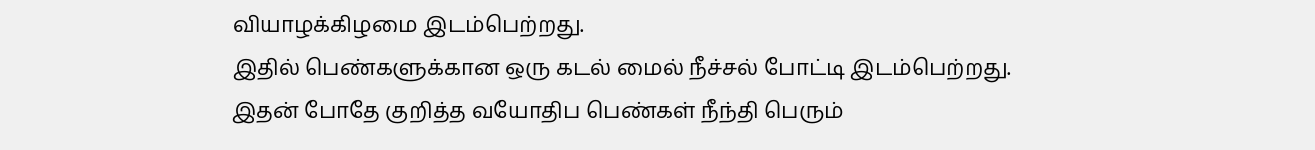வியாழக்கிழமை இடம்பெற்றது.
இதில் பெண்களுக்கான ஒரு கடல் மைல் நீச்சல் போட்டி இடம்பெற்றது.
இதன் போதே குறித்த வயோதிப பெண்கள் நீந்தி பெரும்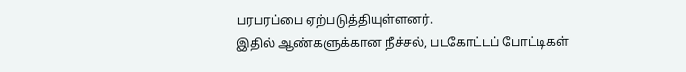பரபரப்பை ஏற்படுத்தியுள்ளனர்.
இதில் ஆண்களுக்கான நீச்சல், படகோட்டப் போட்டிகள்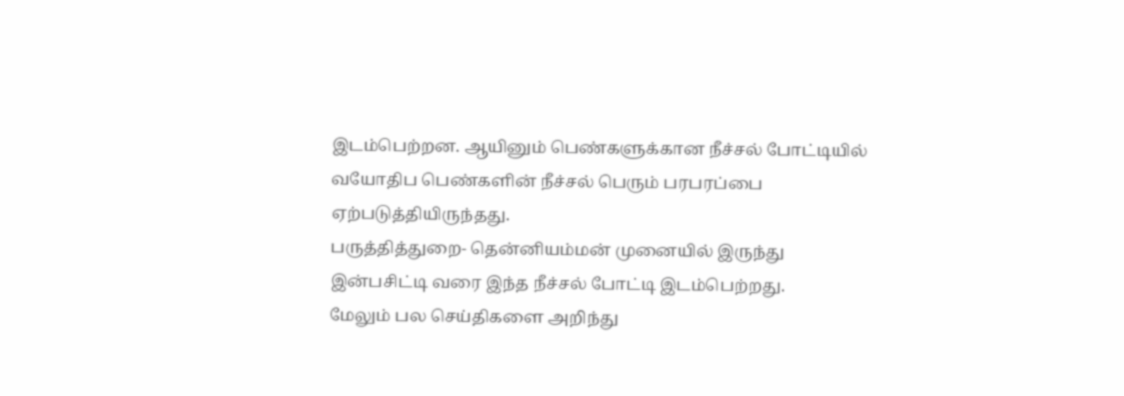இடம்பெற்றன. ஆயினும் பெண்களுக்கான நீச்சல் போட்டியில் வயோதிப பெண்களின் நீச்சல் பெரும் பரபரப்பை ஏற்படுத்தியிருந்தது.
பருத்தித்துறை- தென்னியம்மன் முனையில் இருந்து இன்பசிட்டி வரை இந்த நீச்சல் போட்டி இடம்பெற்றது.
மேலும் பல செய்திகளை அறிந்து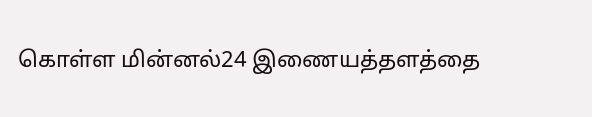கொள்ள மின்னல்24 இணையத்தளத்தை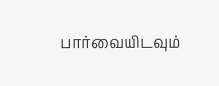பார்வையிடவும்